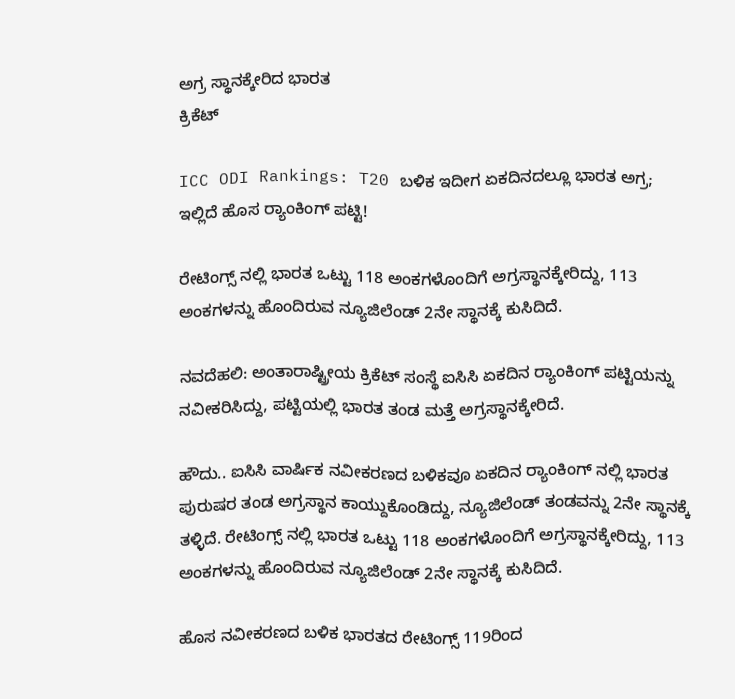ಅಗ್ರ ಸ್ಥಾನಕ್ಕೇರಿದ ಭಾರತ
ಕ್ರಿಕೆಟ್

ICC ODI Rankings: T20 ಬಳಿಕ ಇದೀಗ ಏಕದಿನದಲ್ಲೂ ಭಾರತ ಅಗ್ರ; ಇಲ್ಲಿದೆ ಹೊಸ ರ್‍ಯಾಂಕಿಂಗ್‌‌ ಪಟ್ಟಿ!

ರೇಟಿಂಗ್ಸ್ ನಲ್ಲಿ ಭಾರತ ಒಟ್ಟು 118 ಅಂಕಗಳೊಂದಿಗೆ ಅಗ್ರಸ್ಥಾನಕ್ಕೇರಿದ್ದು, 113 ಅಂಕಗಳನ್ನು ಹೊಂದಿರುವ ನ್ಯೂಜಿಲೆಂಡ್ 2ನೇ ಸ್ಥಾನಕ್ಕೆ ಕುಸಿದಿದೆ.

ನವದೆಹಲಿ: ಅಂತಾರಾಷ್ಟ್ರೀಯ ಕ್ರಿಕೆಟ್ ಸಂಸ್ಥೆ ಐಸಿಸಿ ಏಕದಿನ ರ್‍ಯಾಂಕಿಂಗ್‌‌ ಪಟ್ಟಿಯನ್ನು ನವೀಕರಿಸಿದ್ದು, ಪಟ್ಟಿಯಲ್ಲಿ ಭಾರತ ತಂಡ ಮತ್ತೆ ಅಗ್ರಸ್ಥಾನಕ್ಕೇರಿದೆ.

ಹೌದು.. ಐಸಿಸಿ ವಾರ್ಷಿಕ ನವೀಕರಣದ ಬಳಿಕವೂ ಏಕದಿನ ರ್‍ಯಾಂಕಿಂಗ್‌‌ ನಲ್ಲಿ ಭಾರತ ಪುರುಷರ ತಂಡ ಅಗ್ರಸ್ಥಾನ ಕಾಯ್ದುಕೊಂಡಿದ್ದು, ನ್ಯೂಜಿಲೆಂಡ್ ತಂಡವನ್ನು 2ನೇ ಸ್ಥಾನಕ್ಕೆ ತಳ್ಳಿದೆ. ರೇಟಿಂಗ್ಸ್ ನಲ್ಲಿ ಭಾರತ ಒಟ್ಟು 118 ಅಂಕಗಳೊಂದಿಗೆ ಅಗ್ರಸ್ಥಾನಕ್ಕೇರಿದ್ದು, 113 ಅಂಕಗಳನ್ನು ಹೊಂದಿರುವ ನ್ಯೂಜಿಲೆಂಡ್ 2ನೇ ಸ್ಥಾನಕ್ಕೆ ಕುಸಿದಿದೆ.

ಹೊಸ ನವೀಕರಣದ ಬಳಿಕ ಭಾರತದ ರೇಟಿಂಗ್ಸ್ 119ರಿಂದ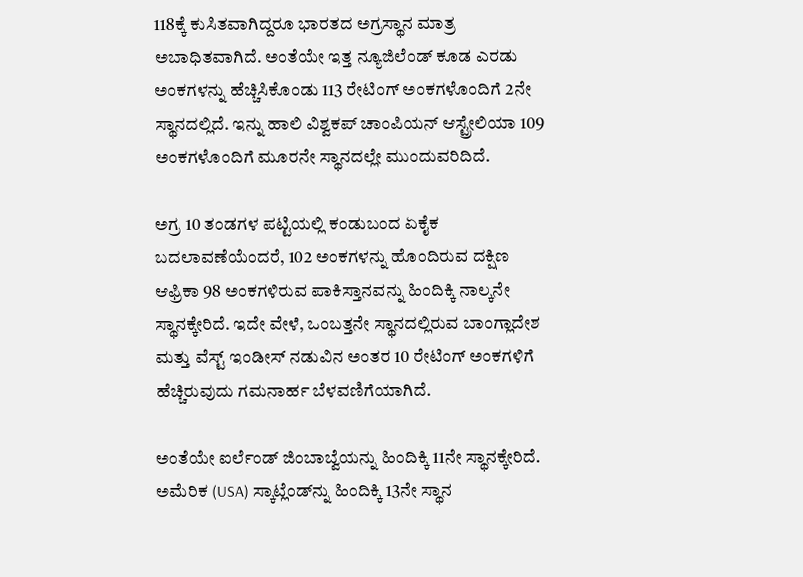118ಕ್ಕೆ ಕುಸಿತವಾಗಿದ್ದರೂ ಭಾರತದ ಅಗ್ರಸ್ಥಾನ ಮಾತ್ರ ಅಬಾಧಿತವಾಗಿದೆ. ಅಂತೆಯೇ ಇತ್ತ ನ್ಯೂಜಿಲೆಂಡ್ ಕೂಡ ಎರಡು ಅಂಕಗಳನ್ನು ಹೆಚ್ಚಿಸಿಕೊಂಡು 113 ರೇಟಿಂಗ್ ಅಂಕಗಳೊಂದಿಗೆ 2ನೇ ಸ್ಥಾನದಲ್ಲಿದೆ. ಇನ್ನು ಹಾಲಿ ವಿಶ್ವಕಪ್ ಚಾಂಪಿಯನ್ ಆಸ್ಟ್ರೇಲಿಯಾ 109 ಅಂಕಗಳೊಂದಿಗೆ ಮೂರನೇ ಸ್ಥಾನದಲ್ಲೇ ಮುಂದುವರಿದಿದೆ.

ಅಗ್ರ 10 ತಂಡಗಳ ಪಟ್ಟಿಯಲ್ಲಿ ಕಂಡುಬಂದ ಏಕೈಕ ಬದಲಾವಣೆಯೆಂದರೆ, 102 ಅಂಕಗಳನ್ನು ಹೊಂದಿರುವ ದಕ್ಷಿಣ ಆಫ್ರಿಕಾ 98 ಅಂಕಗಳಿರುವ ಪಾಕಿಸ್ತಾನವನ್ನು ಹಿಂದಿಕ್ಕಿ ನಾಲ್ಕನೇ ಸ್ಥಾನಕ್ಕೇರಿದೆ. ಇದೇ ವೇಳೆ, ಒಂಬತ್ತನೇ ಸ್ಥಾನದಲ್ಲಿರುವ ಬಾಂಗ್ಲಾದೇಶ ಮತ್ತು ವೆಸ್ಟ್ ಇಂಡೀಸ್ ನಡುವಿನ ಅಂತರ 10 ರೇಟಿಂಗ್ ಅಂಕಗಳಿಗೆ ಹೆಚ್ಚಿರುವುದು ಗಮನಾರ್ಹ ಬೆಳವಣಿಗೆಯಾಗಿದೆ.

ಅಂತೆಯೇ ಐರ್ಲೆಂಡ್ ಜಿಂಬಾಬ್ವೆಯನ್ನು ಹಿಂದಿಕ್ಕಿ 11ನೇ ಸ್ಥಾನಕ್ಕೇರಿದೆ. ಅಮೆರಿಕ (USA) ಸ್ಕಾಟ್ಲೆಂಡ್‌ನ್ನು ಹಿಂದಿಕ್ಕಿ 13ನೇ ಸ್ಥಾನ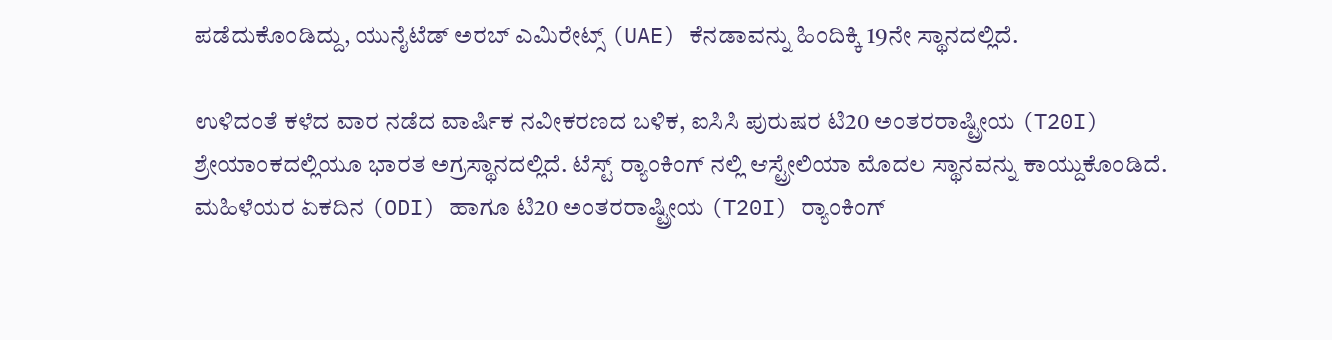ಪಡೆದುಕೊಂಡಿದ್ದು, ಯುನೈಟೆಡ್ ಅರಬ್ ಎಮಿರೇಟ್ಸ್ (UAE) ಕೆನಡಾವನ್ನು ಹಿಂದಿಕ್ಕಿ 19ನೇ ಸ್ಥಾನದಲ್ಲಿದೆ.

ಉಳಿದಂತೆ ಕಳೆದ ವಾರ ನಡೆದ ವಾರ್ಷಿಕ ನವೀಕರಣದ ಬಳಿಕ, ಐಸಿಸಿ ಪುರುಷರ ಟಿ20 ಅಂತರರಾಷ್ಟ್ರೀಯ (T20I) ಶ್ರೇಯಾಂಕದಲ್ಲಿಯೂ ಭಾರತ ಅಗ್ರಸ್ಥಾನದಲ್ಲಿದೆ. ಟೆಸ್ಟ್ ರ್‍ಯಾಂಕಿಂಗ್‌‌ ನಲ್ಲಿ ಆಸ್ಟ್ರೇಲಿಯಾ ಮೊದಲ ಸ್ಥಾನವನ್ನು ಕಾಯ್ದುಕೊಂಡಿದೆ. ಮಹಿಳೆಯರ ಏಕದಿನ (ODI) ಹಾಗೂ ಟಿ20 ಅಂತರರಾಷ್ಟ್ರೀಯ (T20I) ರ್‍ಯಾಂಕಿಂಗ್‌‌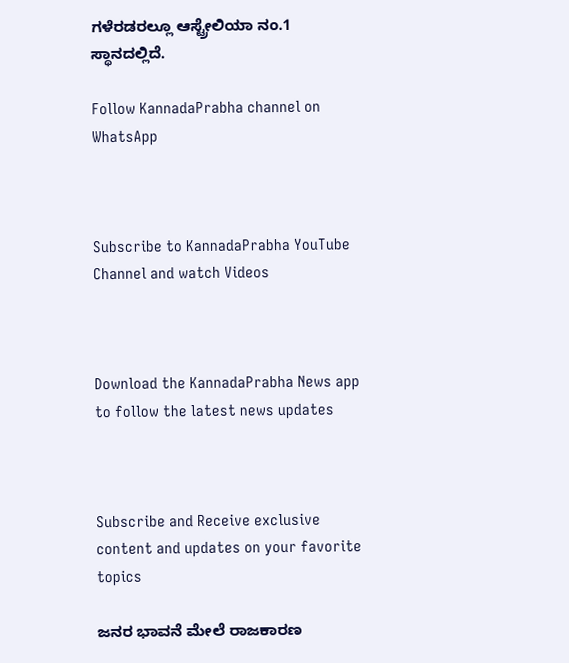ಗಳೆರಡರಲ್ಲೂ ಆಸ್ಟ್ರೇಲಿಯಾ ನಂ.1 ಸ್ಥಾನದಲ್ಲಿದೆ.

Follow KannadaPrabha channel on WhatsApp



Subscribe to KannadaPrabha YouTube Channel and watch Videos



Download the KannadaPrabha News app to follow the latest news updates



Subscribe and Receive exclusive content and updates on your favorite topics

ಜನರ ಭಾವನೆ ಮೇಲೆ ರಾಜಕಾರಣ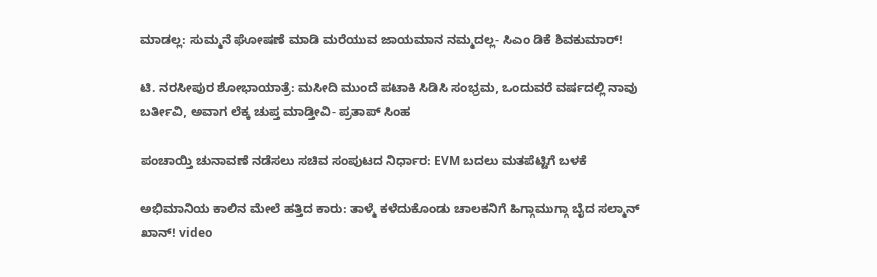ಮಾಡಲ್ಲ: ಸುಮ್ಮನೆ ಘೋಷಣೆ ಮಾಡಿ ಮರೆಯುವ ಜಾಯಮಾನ ನಮ್ಮದಲ್ಲ- ಸಿಎಂ ಡಿಕೆ ಶಿವಕುಮಾರ್!

ಟಿ. ನರಸೀಪುರ ಶೋಭಾಯಾತ್ರೆ: ಮಸೀದಿ ಮುಂದೆ ಪಟಾಕಿ ಸಿಡಿಸಿ ಸಂಭ್ರಮ, ಒಂದುವರೆ ವರ್ಷದಲ್ಲಿ ನಾವು ಬರ್ತೀವಿ, ಅವಾಗ ಲೆಕ್ಕ ಚುಪ್ತ ಮಾಡ್ತೀವಿ- ಪ್ರತಾಪ್ ಸಿಂಹ

ಪಂಚಾಯ್ತಿ ಚುನಾವಣೆ ನಡೆಸಲು ಸಚಿವ ಸಂಪುಟದ ನಿರ್ಧಾರ: EVM ಬದಲು ಮತಪೆಟ್ಟಿಗೆ ಬಳಕೆ

ಅಭಿಮಾನಿಯ ಕಾಲಿನ ಮೇಲೆ ಹತ್ತಿದ ಕಾರು: ತಾಳ್ಮೆ ಕಳೆದುಕೊಂಡು ಚಾಲಕನಿಗೆ ಹಿಗ್ಗಾಮುಗ್ಗಾ ಬೈದ ಸಲ್ಮಾನ್ ಖಾನ್! video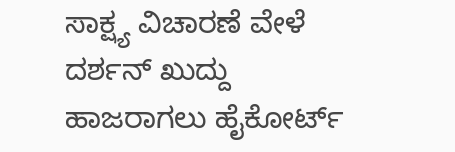ಸಾಕ್ಷ್ಯ ವಿಚಾರಣೆ ವೇಳೆ ದರ್ಶನ್ ಖುದ್ದು ಹಾಜರಾಗಲು ಹೈಕೋರ್ಟ್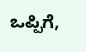ಒಪ್ಪಿಗೆ,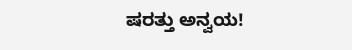ಷರತ್ತು ಅನ್ವಯ!